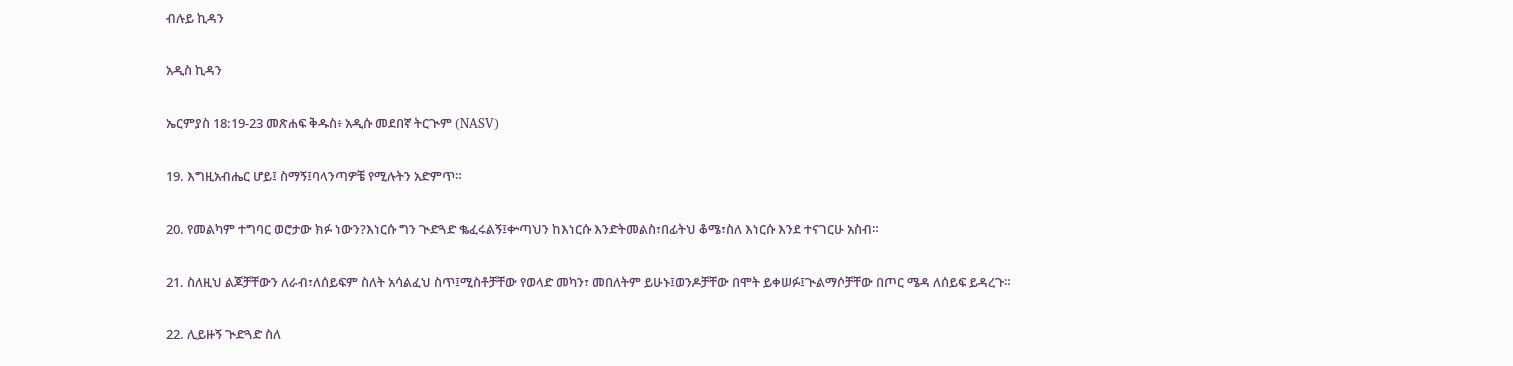ብሉይ ኪዳን

አዲስ ኪዳን

ኤርምያስ 18:19-23 መጽሐፍ ቅዱስ፥ አዲሱ መደበኛ ትርጒም (NASV)

19. እግዚአብሔር ሆይ፤ ስማኝ፤ባላንጣዎቼ የሚሉትን አድምጥ።

20. የመልካም ተግባር ወሮታው ክፉ ነውን?እነርሱ ግን ጒድጓድ ቈፈሩልኝ፤ቍጣህን ከእነርሱ እንድትመልስ፣በፊትህ ቆሜ፣ስለ እነርሱ እንደ ተናገርሁ አስብ።

21. ስለዚህ ልጆቻቸውን ለራብ፣ለሰይፍም ስለት አሳልፈህ ስጥ፤ሚስቶቻቸው የወላድ መካን፣ መበለትም ይሁኑ፤ወንዶቻቸው በሞት ይቀሠፉ፤ጒልማሶቻቸው በጦር ሜዳ ለሰይፍ ይዳረጉ።

22. ሊይዙኝ ጒድጓድ ስለ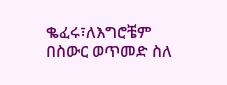ቈፈሩ፣ለእግሮቼም በስውር ወጥመድ ስለ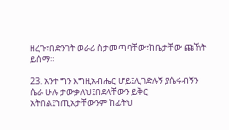ዘረጉ፣በድንገት ወራሪ ስታመጣባቸው፣ከቤታቸው ጩኸት ይሰማ።

23. አንተ ግን እግዚአብሔር ሆይ፤ሊገድሉኝ ያሴሩብኝን ሴራ ሁሉ ታውቃለህ፤በደላቸውን ይቅር አትበል፤ኀጢአታቸውንም ከፊትህ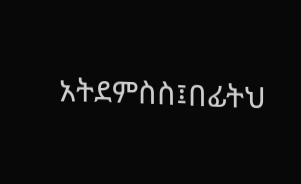አትደምስስ፤በፊትህ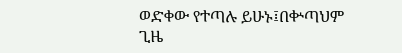ወድቀው የተጣሉ ይሁኑ፤በቍጣህም ጊዜ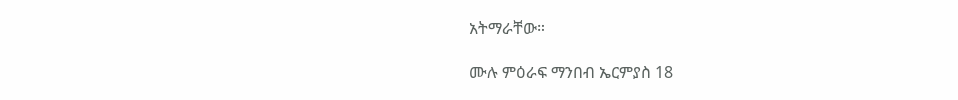አትማራቸው።

ሙሉ ምዕራፍ ማንበብ ኤርምያስ 18